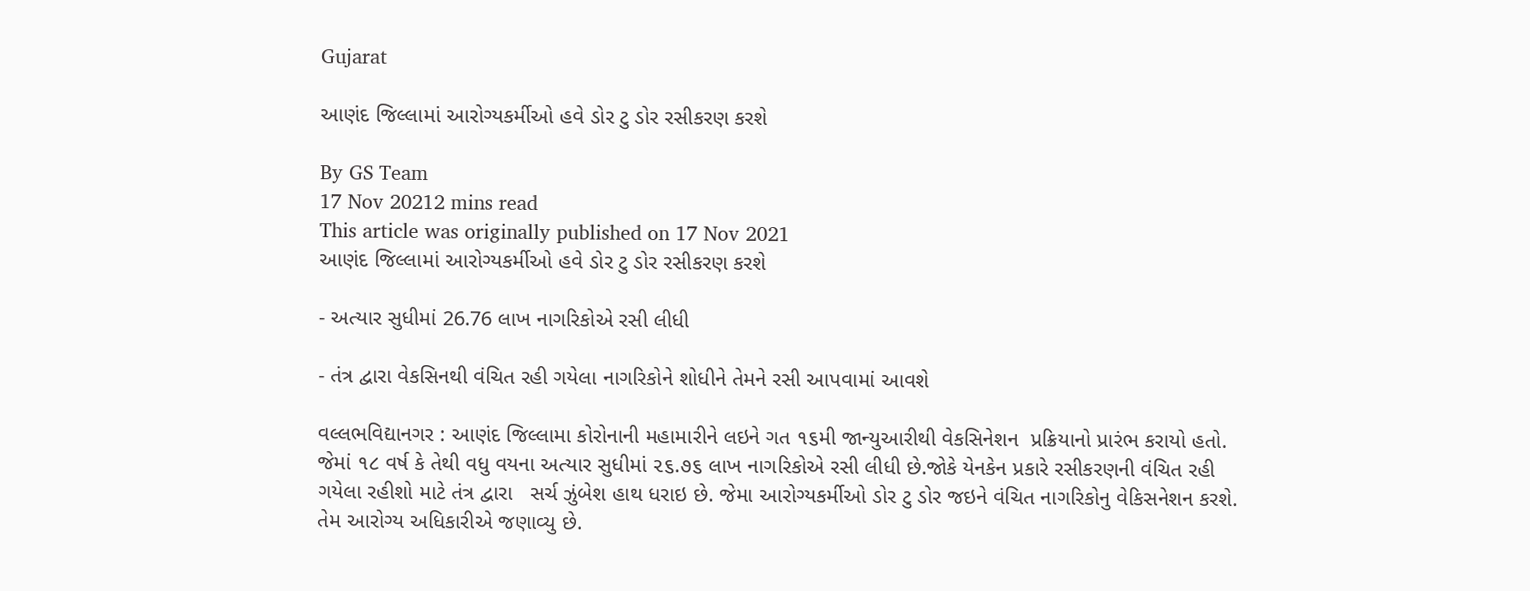Gujarat

આણંદ જિલ્લામાં આરોગ્યકર્મીઓ હવે ડોર ટુ ડોર રસીકરણ કરશે

By GS Team
17 Nov 20212 mins read
This article was originally published on 17 Nov 2021
આણંદ જિલ્લામાં આરોગ્યકર્મીઓ હવે ડોર ટુ ડોર રસીકરણ કરશે

- અત્યાર સુધીમાં 26.76 લાખ નાગરિકોએ રસી લીધી

- તંત્ર દ્વારા વેકસિનથી વંચિત રહી ગયેલા નાગરિકોને શોધીને તેમને રસી આપવામાં આવશે

વલ્લભવિદ્યાનગર : આણંદ જિલ્લામા કોરોનાની મહામારીને લઇને ગત ૧૬મી જાન્યુઆરીથી વેકસિનેશન  પ્રક્રિયાનો પ્રારંભ કરાયો હતો. જેમાં ૧૮ વર્ષ કે તેથી વધુ વયના અત્યાર સુધીમાં ૨૬.૭૬ લાખ નાગરિકોએ રસી લીધી છે.જોકે યેનકેન પ્રકારે રસીકરણની વંચિત રહી ગયેલા રહીશો માટે તંત્ર દ્વારા   સર્ચ ઝુંબેશ હાથ ધરાઇ છે. જેમા આરોગ્યકર્મીઓ ડોર ટુ ડોર જઇને વંચિત નાગરિકોનુ વેકિસનેશન કરશે. તેમ આરોગ્ય અધિકારીએ જણાવ્યુ છે.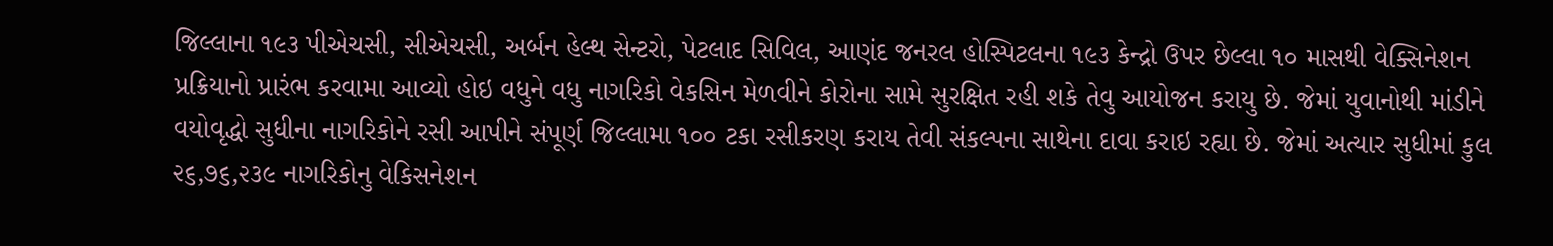જિલ્લાના ૧૯૩ પીએચસી, સીએચસી, અર્બન હેલ્થ સેન્ટરો, પેટલાદ સિવિલ, આણંદ જનરલ હોસ્પિટલના ૧૯૩ કેન્દ્રો ઉપર છેલ્લા ૧૦ માસથી વેક્સિનેશન પ્રક્રિયાનો પ્રારંભ કરવામા આવ્યો હોઇ વધુને વધુ નાગરિકો વેકસિન મેળવીને કોરોના સામે સુરક્ષિત રહી શકે તેવુ આયોજન કરાયુ છે. જેમાં યુવાનોથી માંડીને વયોવૃદ્ધો સુધીના નાગરિકોને રસી આપીને સંપૂર્ણ જિલ્લામા ૧૦૦ ટકા રસીકરણ કરાય તેવી સંકલ્પના સાથેના દાવા કરાઇ રહ્યા છે. જેમાં અત્યાર સુધીમાં કુલ ૨૬,૭૬,૨૩૯ નાગરિકોનુ વેકિસનેશન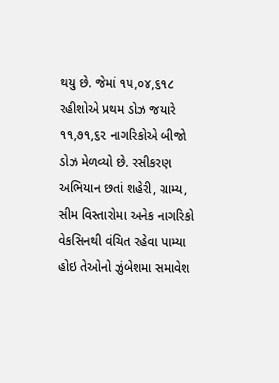થયુ છે. જેમાં ૧૫,૦૪,૬૧૮ રહીશોએ પ્રથમ ડોઝ જયારે ૧૧,૭૧,૬૨ નાગરિકોએ બીજો ડોઝ મેળવ્યો છે. રસીકરણ અભિયાન છતાં શહેરી, ગ્રામ્ય, સીમ વિસ્તારોમા અનેક નાગરિકો વેકસિનથી વંચિત રહેવા પામ્યા હોઇ તેઓનો ઝુંબેશમા સમાવેશ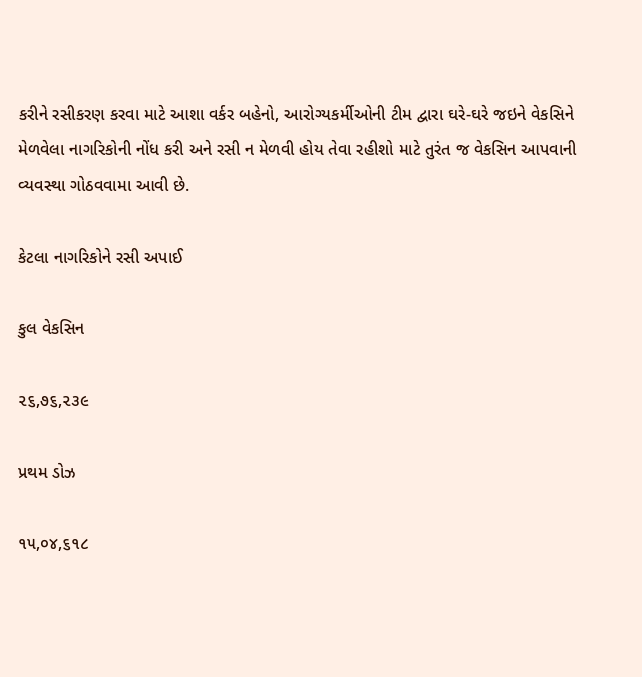કરીને રસીકરણ કરવા માટે આશા વર્કર બહેનો, આરોગ્યકર્મીઓની ટીમ દ્વારા ઘરે-ઘરે જઇને વેકસિને મેળવેલા નાગરિકોની નોંધ કરી અને રસી ન મેળવી હોય તેવા રહીશો માટે તુરંત જ વેકસિન આપવાની વ્યવસ્થા ગોઠવવામા આવી છે.

કેટલા નાગરિકોને રસી અપાઈ

કુલ વેકસિન

૨૬,૭૬,૨૩૯

પ્રથમ ડોઝ

૧૫,૦૪,૬૧૮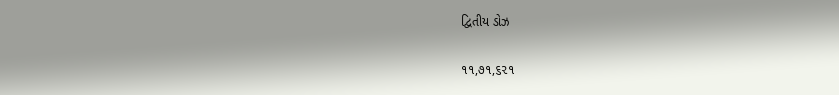દ્વિતીય ડોઝ

૧૧,૭૧,૬૨૧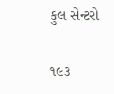કુલ સેન્ટરો

૧૯૩